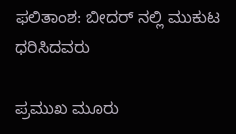ಫಲಿತಾಂಶ: ಬೀದರ್ ನಲ್ಲಿ ಮುಕುಟ ಧರಿಸಿದವರು

ಪ್ರಮುಖ ಮೂರು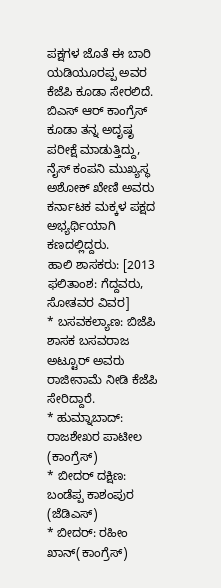ಪಕ್ಷಗಳ ಜೊತೆ ಈ ಬಾರಿ ಯಡಿಯೂರಪ್ಪ ಅವರ ಕೆಜೆಪಿ ಕೂಡಾ ಸೇರಲಿದೆ. ಬಿಎಸ್ ಆರ್ ಕಾಂಗ್ರೆಸ್ ಕೂಡಾ ತನ್ನ ಅದೃಷೃ ಪರೀಕ್ಷೆ ಮಾಡುತ್ತಿದ್ದು, ನೈಸ್ ಕಂಪನಿ ಮುಖ್ಯಸ್ಥ ಅಶೋಕ್ ಖೇಣಿ ಅವರು ಕರ್ನಾಟಕ ಮಕ್ಕಳ ಪಕ್ಷದ ಅಭ್ಯರ್ಥಿಯಾಗಿ ಕಣದಲ್ಲಿದ್ದರು.
ಹಾಲಿ ಶಾಸಕರು: [2013 ಫಲಿತಾಂಶ: ಗೆದ್ದವರು, ಸೋತವರ ವಿವರ]
* ಬಸವಕಲ್ಯಾಣ: ಬಿಜೆಪಿ ಶಾಸಕ ಬಸವರಾಜ ಅಟ್ಟೂರ್ ಅವರು ರಾಜೀನಾಮೆ ನೀಡಿ ಕೆಜೆಪಿ ಸೇರಿದ್ದಾರೆ.
* ಹುಮ್ನಾಬಾದ್: ರಾಜಶೇಖರ ಪಾಟೀಲ (ಕಾಂಗ್ರೆಸ್)
* ಬೀದರ್ ದಕ್ಷಿಣ: ಬಂಡೆಪ್ಪ ಕಾಶಂಪುರ (ಜೆಡಿಎಸ್)
* ಬೀದರ್: ರಹೀಂ ಖಾನ್(ಕಾಂಗ್ರೆಸ್)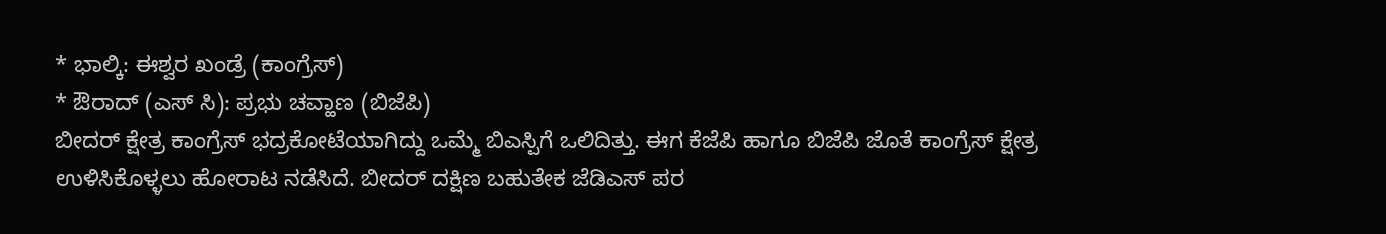* ಭಾಲ್ಕಿ: ಈಶ್ವರ ಖಂಡ್ರೆ (ಕಾಂಗ್ರೆಸ್)
* ಔರಾದ್ (ಎಸ್ ಸಿ): ಪ್ರಭು ಚವ್ಹಾಣ (ಬಿಜೆಪಿ)
ಬೀದರ್ ಕ್ಷೇತ್ರ ಕಾಂಗ್ರೆಸ್ ಭದ್ರಕೋಟೆಯಾಗಿದ್ದು ಒಮ್ಮೆ ಬಿಎಸ್ಪಿಗೆ ಒಲಿದಿತ್ತು. ಈಗ ಕೆಜೆಪಿ ಹಾಗೂ ಬಿಜೆಪಿ ಜೊತೆ ಕಾಂಗ್ರೆಸ್ ಕ್ಷೇತ್ರ ಉಳಿಸಿಕೊಳ್ಳಲು ಹೋರಾಟ ನಡೆಸಿದೆ. ಬೀದರ್ ದಕ್ಷಿಣ ಬಹುತೇಕ ಜೆಡಿಎಸ್ ಪರ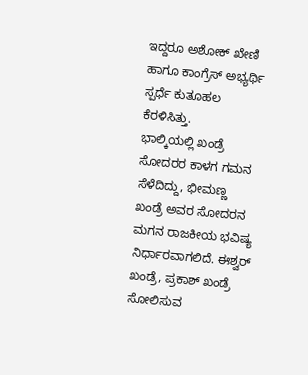ಇದ್ದರೂ ಅಶೋಕ್ ಖೇಣಿ ಹಾಗೂ ಕಾಂಗ್ರೆಸ್ ಅಭ್ಯರ್ಥಿ ಸ್ಪರ್ಧೆ ಕುತೂಹಲ ಕೆರಳಿಸಿತ್ತು.
ಭಾಲ್ಕಿಯಲ್ಲಿ ಖಂಡ್ರೆ ಸೋದರರ ಕಾಳಗ ಗಮನ ಸೆಳೆದಿದ್ದು, ಭೀಮಣ್ಣ ಖಂಡ್ರೆ ಅವರ ಸೋದರನ ಮಗನ ರಾಜಕೀಯ ಭವಿಷ್ಯ ನಿರ್ಧಾರವಾಗಲಿದೆ. ಈಶ್ವರ್ ಖಂಡ್ರೆ, ಪ್ರಕಾಶ್ ಖಂಡ್ರೆ ಸೋಲಿಸುವ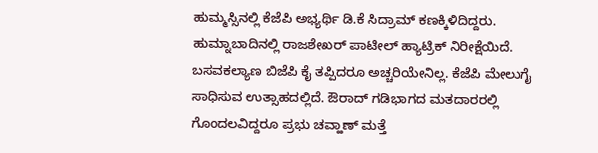ಹುಮ್ಮಸ್ಸಿನಲ್ಲಿ ಕೆಜೆಪಿ ಅಭ್ಯರ್ಥಿ ಡಿ.ಕೆ ಸಿದ್ರಾಮ್ ಕಣಕ್ಕಿಳಿದಿದ್ದರು.
ಹುಮ್ನಾಬಾದಿನಲ್ಲಿ ರಾಜಶೇಖರ್ ಪಾಟೀಲ್ ಹ್ಯಾಟ್ರಿಕ್ ನಿರೀಕ್ಷೆಯಿದೆ. ಬಸವಕಲ್ಯಾಣ ಬಿಜೆಪಿ ಕೈ ತಪ್ಪಿದರೂ ಅಚ್ಚರಿಯೇನಿಲ್ಲ. ಕೆಜೆಪಿ ಮೇಲುಗೈ ಸಾಧಿಸುವ ಉತ್ಸಾಹದಲ್ಲಿದೆ. ಔರಾದ್ ಗಡಿಭಾಗದ ಮತದಾರರಲ್ಲಿ ಗೊಂದಲವಿದ್ದರೂ ಪ್ರಭು ಚವ್ಹಾಣ್ ಮತ್ತೆ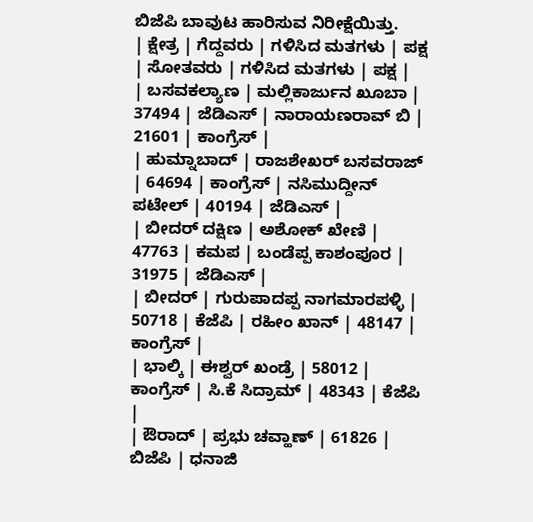ಬಿಜೆಪಿ ಬಾವುಟ ಹಾರಿಸುವ ನಿರೀಕ್ಷೆಯಿತ್ತು.
| ಕ್ಷೇತ್ರ | ಗೆದ್ದವರು | ಗಳಿಸಿದ ಮತಗಳು | ಪಕ್ಷ | ಸೋತವರು | ಗಳಿಸಿದ ಮತಗಳು | ಪಕ್ಷ |
| ಬಸವಕಲ್ಯಾಣ | ಮಲ್ಲಿಕಾರ್ಜುನ ಖೂಬಾ | 37494 | ಜೆಡಿಎಸ್ | ನಾರಾಯಣರಾವ್ ಬಿ | 21601 | ಕಾಂಗ್ರೆಸ್ |
| ಹುಮ್ನಾಬಾದ್ | ರಾಜಶೇಖರ್ ಬಸವರಾಜ್ | 64694 | ಕಾಂಗ್ರೆಸ್ | ನಸಿಮುದ್ದೀನ್ ಪಟೇಲ್ | 40194 | ಜೆಡಿಎಸ್ |
| ಬೀದರ್ ದಕ್ಷಿಣ | ಅಶೋಕ್ ಖೇಣಿ | 47763 | ಕಮಪ | ಬಂಡೆಪ್ಪ ಕಾಶಂಪೂರ | 31975 | ಜೆಡಿಎಸ್ |
| ಬೀದರ್ | ಗುರುಪಾದಪ್ಪ ನಾಗಮಾರಪಳ್ಳಿ | 50718 | ಕೆಜೆಪಿ | ರಹೀಂ ಖಾನ್ | 48147 | ಕಾಂಗ್ರೆಸ್ |
| ಭಾಲ್ಕಿ | ಈಶ್ವರ್ ಖಂಡ್ರೆ | 58012 | ಕಾಂಗ್ರೆಸ್ | ಸಿ.ಕೆ ಸಿದ್ರಾಮ್ | 48343 | ಕೆಜೆಪಿ |
| ಔರಾದ್ | ಪ್ರಭು ಚವ್ಹಾಣ್ | 61826 | ಬಿಜೆಪಿ | ಧನಾಜಿ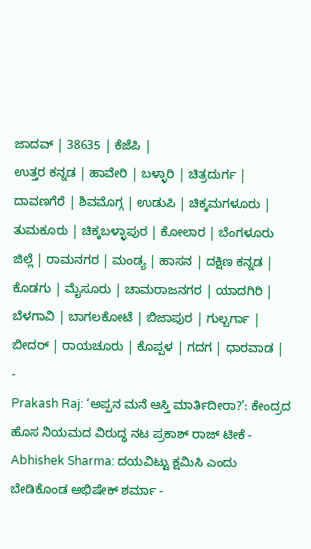ಜಾದವ್ | 38635 | ಕೆಜೆಪಿ |
ಉತ್ತರ ಕನ್ನಡ | ಹಾವೇರಿ | ಬಳ್ಳಾರಿ | ಚಿತ್ರದುರ್ಗ | ದಾವಣಗೆರೆ | ಶಿವಮೊಗ್ಗ | ಉಡುಪಿ | ಚಿಕ್ಕಮಗಳೂರು | ತುಮಕೂರು | ಚಿಕ್ಕಬಳ್ಳಾಪುರ | ಕೋಲಾರ | ಬೆಂಗಳೂರು ಜಿಲ್ಲೆ | ರಾಮನಗರ | ಮಂಡ್ಯ | ಹಾಸನ | ದಕ್ಷಿಣ ಕನ್ನಡ | ಕೊಡಗು | ಮೈಸೂರು | ಚಾಮರಾಜನಗರ | ಯಾದಗಿರಿ | ಬೆಳಗಾವಿ | ಬಾಗಲಕೋಟೆ | ಬಿಜಾಪುರ | ಗುಲ್ಬರ್ಗಾ | ಬೀದರ್ | ರಾಯಚೂರು | ಕೊಪ್ಪಳ | ಗದಗ | ಧಾರವಾಡ |
-
Prakash Raj: ‘ಅಪ್ಪನ ಮನೆ ಆಸ್ತಿ ಮಾರ್ತಿದೀರಾ?’: ಕೇಂದ್ರದ ಹೊಸ ನಿಯಮದ ವಿರುದ್ಧ ನಟ ಪ್ರಕಾಶ್ ರಾಜ್ ಟೀಕೆ -
Abhishek Sharma: ದಯವಿಟ್ಟು ಕ್ಷಮಿಸಿ ಎಂದು ಬೇಡಿಕೊಂಡ ಅಭಿಷೇಕ್ ಶರ್ಮಾ -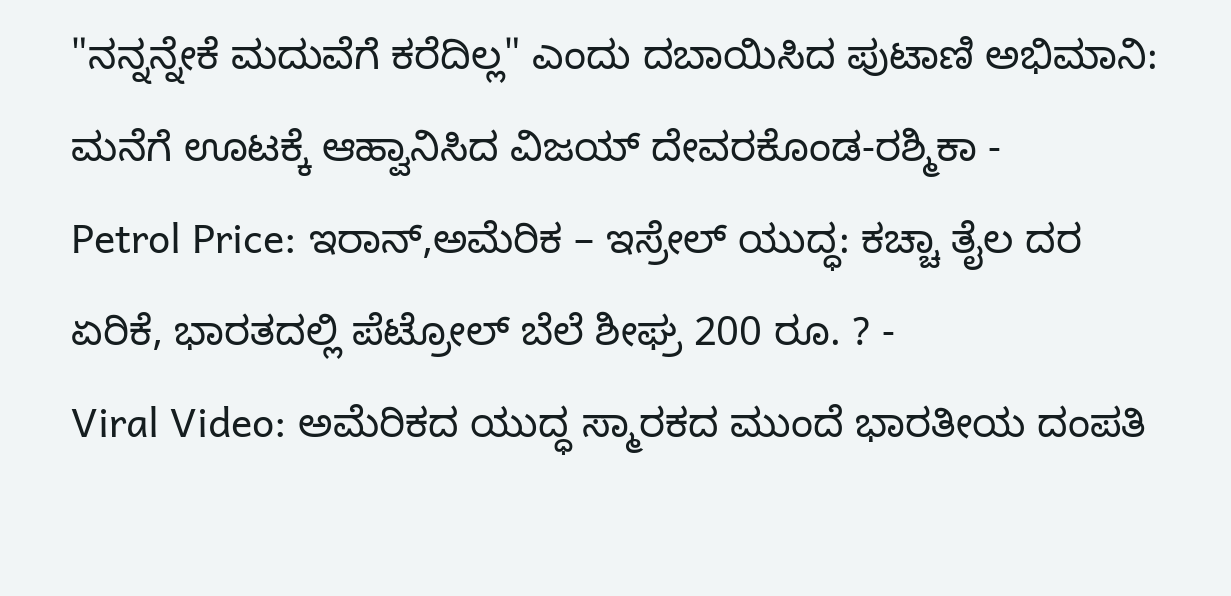"ನನ್ನನ್ನೇಕೆ ಮದುವೆಗೆ ಕರೆದಿಲ್ಲ" ಎಂದು ದಬಾಯಿಸಿದ ಪುಟಾಣಿ ಅಭಿಮಾನಿ: ಮನೆಗೆ ಊಟಕ್ಕೆ ಆಹ್ವಾನಿಸಿದ ವಿಜಯ್ ದೇವರಕೊಂಡ-ರಶ್ಮಿಕಾ -
Petrol Price: ಇರಾನ್,ಅಮೆರಿಕ – ಇಸ್ರೇಲ್ ಯುದ್ಧ: ಕಚ್ಚಾ ತೈಲ ದರ ಏರಿಕೆ, ಭಾರತದಲ್ಲಿ ಪೆಟ್ರೋಲ್ ಬೆಲೆ ಶೀಘ್ರ 200 ರೂ. ? -
Viral Video: ಅಮೆರಿಕದ ಯುದ್ಧ ಸ್ಮಾರಕದ ಮುಂದೆ ಭಾರತೀಯ ದಂಪತಿ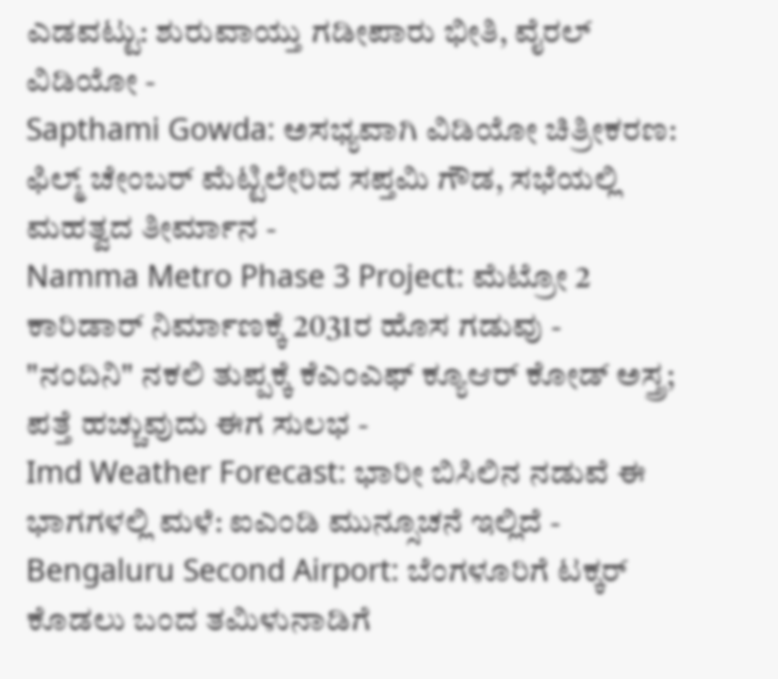ಎಡವಟ್ಟು: ಶುರುವಾಯ್ತು ಗಡೀಪಾರು ಭೀತಿ, ವೈರಲ್ ವಿಡಿಯೋ -
Sapthami Gowda: ಅಸಭ್ಯವಾಗಿ ವಿಡಿಯೋ ಚಿತ್ರೀಕರಣ: ಫಿಲ್ಮ್ ಚೇಂಬರ್ ಮೆಟ್ಟಿಲೇರಿದ ಸಪ್ತಮಿ ಗೌಡ, ಸಭೆಯಲ್ಲಿ ಮಹತ್ವದ ತೀರ್ಮಾನ -
Namma Metro Phase 3 Project: ಮೆಟ್ರೋ 2 ಕಾರಿಡಾರ್ ನಿರ್ಮಾಣಕ್ಕೆ 2031ರ ಹೊಸ ಗಡುವು -
"ನಂದಿನಿ" ನಕಲಿ ತುಪ್ಪಕ್ಕೆ ಕೆಎಂಎಫ್ ಕ್ಯೂಆರ್ ಕೋಡ್ ಅಸ್ತ್ರ; ಪತ್ತೆ ಹಚ್ಚುವುದು ಈಗ ಸುಲಭ -
Imd Weather Forecast: ಭಾರೀ ಬಿಸಿಲಿನ ನಡುವೆ ಈ ಭಾಗಗಳಲ್ಲಿ ಮಳೆ: ಐಎಂಡಿ ಮುನ್ಸೂಚನೆ ಇಲ್ಲಿದೆ -
Bengaluru Second Airport: ಬೆಂಗಳೂರಿಗೆ ಟಕ್ಕರ್ ಕೊಡಲು ಬಂದ ತಮಿಳುನಾಡಿಗೆ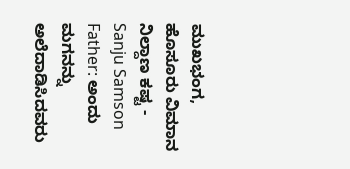ಮುಖಭಂಗ, ಹೊಸೂರು ವಿಮಾನ ನಿಲ್ದಾಣ ಕಷ್ಟ -
Sanju Samson Father: ಅಂದು ಮಗನನ್ನು ಅಲೆದಾಡಿಸಿದವರು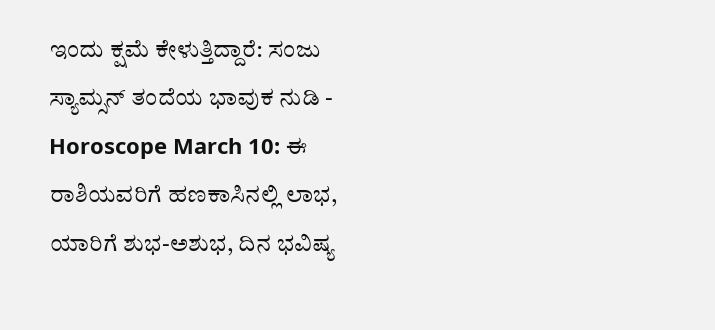ಇಂದು ಕ್ಷಮೆ ಕೇಳುತ್ತಿದ್ದಾರೆ: ಸಂಜು ಸ್ಯಾಮ್ಸನ್ ತಂದೆಯ ಭಾವುಕ ನುಡಿ -
Horoscope March 10: ಈ ರಾಶಿಯವರಿಗೆ ಹಣಕಾಸಿನಲ್ಲಿ ಲಾಭ, ಯಾರಿಗೆ ಶುಭ-ಅಶುಭ, ದಿನ ಭವಿಷ್ಯ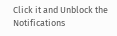Click it and Unblock the Notifications